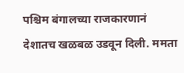पश्चिम बंगालच्या राजकारणानं देशातच खळबळ उडवून दिली. ममता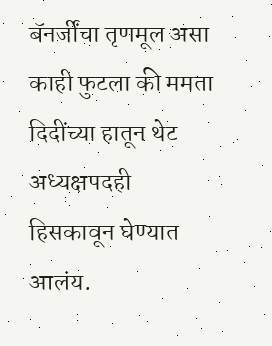बॅनर्जींचा तृणमूल असा काही फुटला की ममता दिदींच्या हातून थेट अध्यक्षपदही हिसकावून घेण्यात आलंय.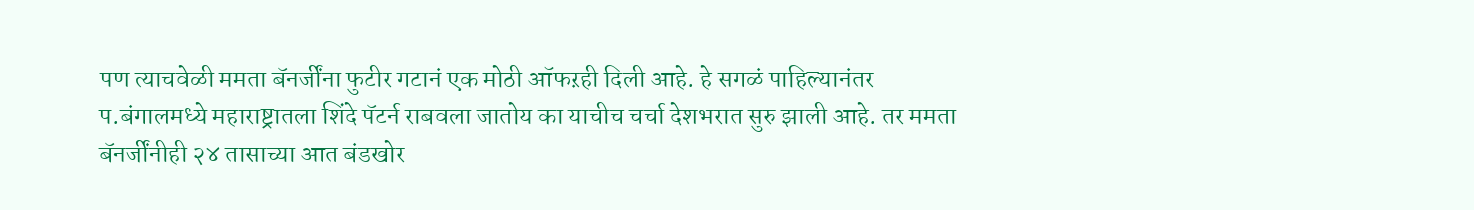पण त्याचवेळी ममता बॅनर्जींना फुटीर गटानं एक मोठी ऑफऱही दिली आहे. हे सगळं पाहिल्यानंतर प.बंगालमध्ये महाराष्ट्रातला शिंदे पॅटर्न राबवला जातोय का याचीच चर्चा देशभरात सुरु झाली आहे. तर ममता बॅनर्जींनीही २४ तासाच्या आत बंडखोर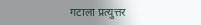गटाला प्रत्युत्तर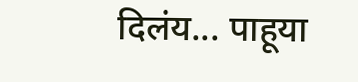दिलंय... पाहूया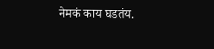नेमकं काय घडतंय.